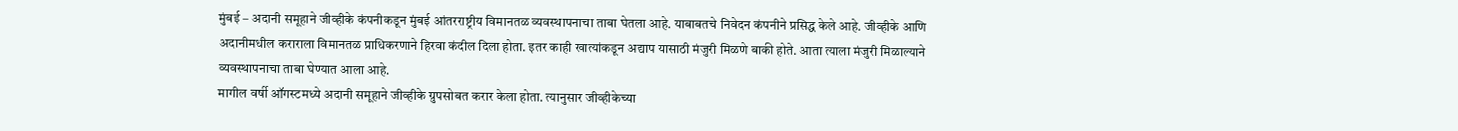मुंबई – अदानी समूहाने जीव्हीके कंपनीकडून मुंबई आंतरराष्ट्रीय विमानतळ व्यवस्थापनाचा ताबा घेतला आहे. याबाबतचे निवेदन कंपनीने प्रसिद्ध केले आहे. जीव्हीके आणि अदानीमधील कराराला विमानतळ प्राधिकरणाने हिरवा कंदील दिला होता. इतर काही खात्यांकडून अद्याप यासाठी मंजुरी मिळणे बाकी होते. आता त्याला मंजुरी मिळाल्याने व्यवस्थापनाचा ताबा घेण्यात आला आहे.
मागील वर्षी ऑगस्टमध्ये अदानी समूहाने जीव्हीके ग्रुपसोबत करार केला होता. त्यानुसार जीव्हीकेच्या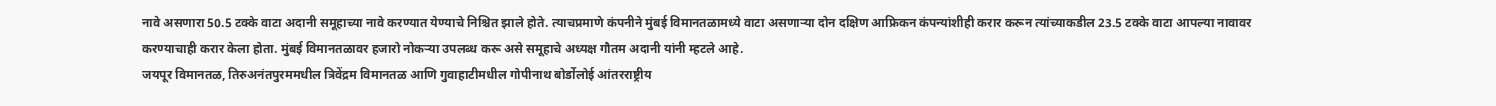नावे असणारा 50.5 टक्के वाटा अदानी समूहाच्या नावे करण्यात येण्याचे निश्चित झाले होते. त्याचप्रमाणे कंपनीने मुंबई विमानतळामध्ये वाटा असणाऱ्या दोन दक्षिण आफ्रिकन कंपन्यांशीही करार करून त्यांच्याकडील 23.5 टक्के वाटा आपल्या नावावर करण्याचाही करार केला होता. मुंबई विमानतळावर हजारो नोकऱ्या उपलब्ध करू असे समूहाचे अध्यक्ष गौतम अदानी यांनी म्हटले आहे.
जयपूर विमानतळ, तिरुअनंतपुरममधील त्रिवेंद्रम विमानतळ आणि गुवाहाटीमधील गोपीनाथ बोर्डोलोई आंतरराष्ट्रीय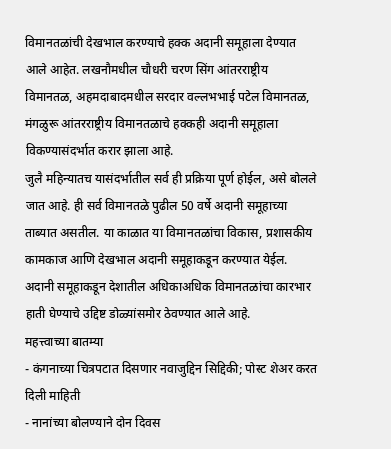विमानतळांची देखभाल करण्याचे हक्क अदानी समूहाला देण्यात आले आहेत. लखनौमधील चौधरी चरण सिंग आंतरराष्ट्रीय विमानतळ, अहमदाबादमधील सरदार वल्लभभाई पटेल विमानतळ, मंगळुरू आंतरराष्ट्रीय विमानतळाचे हक्कही अदानी समूहाला विकण्यासंदर्भात करार झाला आहे.
जुलै महिन्यातच यासंदर्भातील सर्व ही प्रक्रिया पूर्ण होईल, असे बोलले जात आहे. ही सर्व विमानतळे पुढील 50 वर्षे अदानी समूहाच्या ताब्यात असतील. या काळात या विमानतळांचा विकास, प्रशासकीय कामकाज आणि देखभाल अदानी समूहाकडून करण्यात येईल. अदानी समूहाकडून देशातील अधिकाअधिक विमानतळांचा कारभार हाती घेण्याचे उद्दिष्ट डोळ्यांसमोर ठेवण्यात आले आहे.
महत्त्वाच्या बातम्या
- कंगनाच्या चित्रपटात दिसणार नवाजुद्दिन सिद्दिकी; पोस्ट शेअर करत दिली माहिती
- नानांच्या बोलण्याने दोन दिवस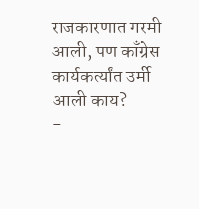राजकारणात गरमी आली, पण काँग्रेस कार्यकर्त्यांत उर्मी आली काय?
-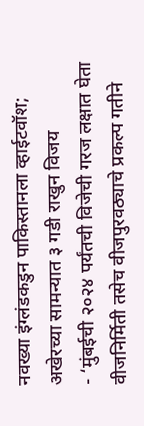नवख्या इंग्लंडकडुन पाकिस्तानला व्हाईटवॉश; अखेरच्या सामन्यात ३ गडी राखुन विजय
- ‘मुंबईची २०२४ पर्यंतची विजेची गरज लक्षात घेता वीजनिर्मिती तसेच वीजपुरवठ्याचे प्रकल्प गतीने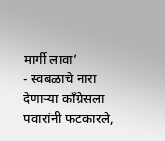मार्गी लावा’
- स्वबळाचे नारा देणाऱ्या काँग्रेसला पवारांनी फटकारले,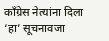कॉंग्रेस नेत्यांना दिला ‘हा’ सूचनावजा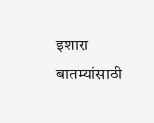इशारा
बातम्यांसाठी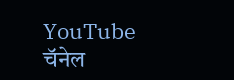YouTube चॅनेल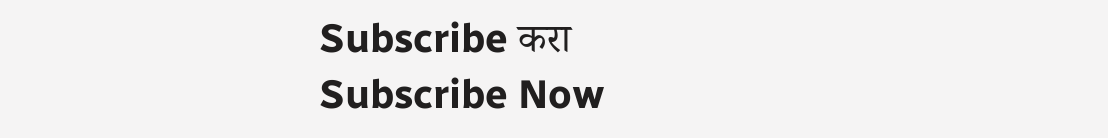Subscribe करा
Subscribe Now